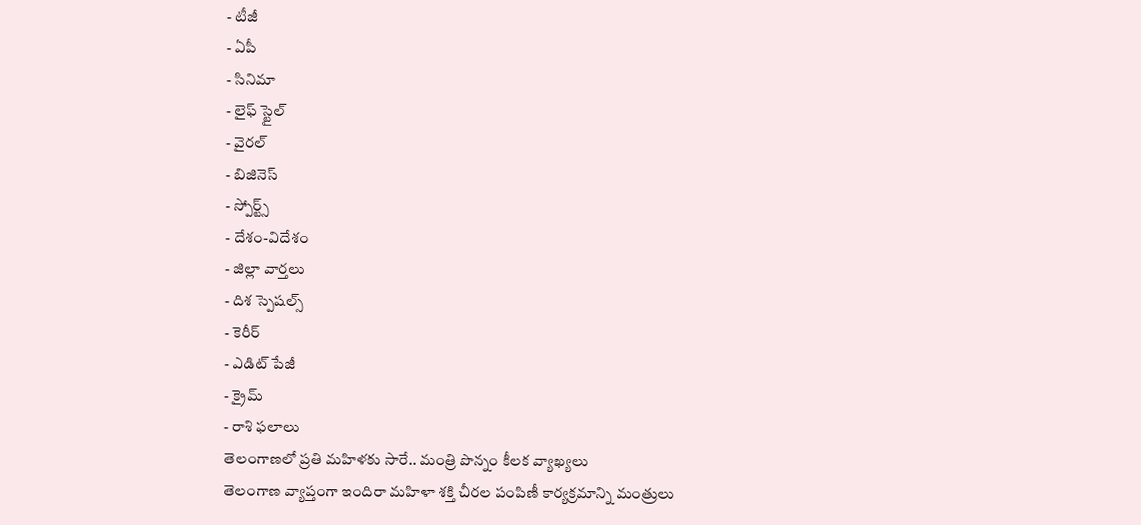- టీజీ
- ఏపీ
- సినిమా
- లైఫ్ స్టైల్
- వైరల్
- బిజినెస్
- స్పోర్ట్స్
- దేశం-విదేశం
- జిల్లా వార్తలు
- దిశ స్పెషల్స్
- కెరీర్
- ఎడిట్ పేజీ
- క్రైమ్
- రాశి ఫలాలు
తెలంగాణలో ప్రతి మహిళకు సారే.. మంత్రి పొన్నం కీలక వ్యాఖ్యలు
తెలంగాణ వ్యాప్తంగా ఇందిరా మహిళా శక్తి చీరల పంపిణీ కార్యక్రమాన్ని మంత్రులు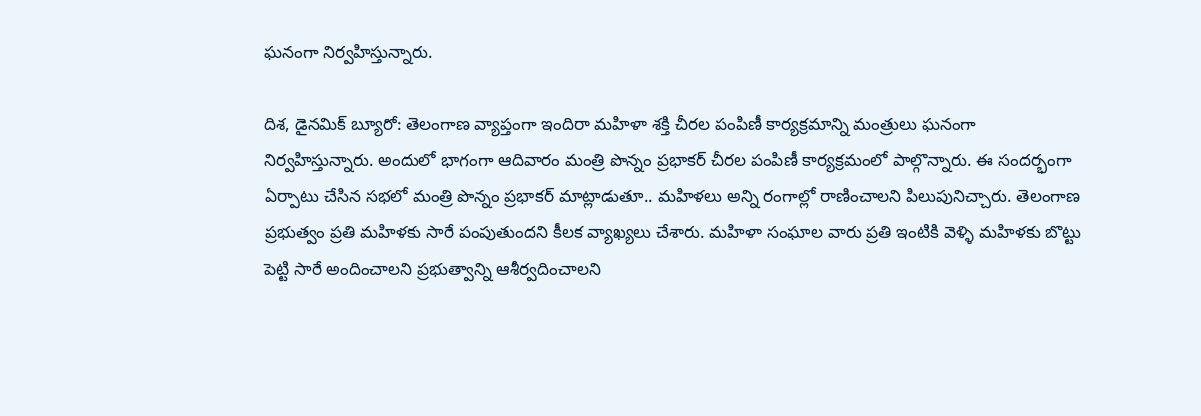ఘనంగా నిర్వహిస్తున్నారు.

దిశ, డైనమిక్ బ్యూరో: తెలంగాణ వ్యాప్తంగా ఇందిరా మహిళా శక్తి చీరల పంపిణీ కార్యక్రమాన్ని మంత్రులు ఘనంగా నిర్వహిస్తున్నారు. అందులో భాగంగా ఆదివారం మంత్రి పొన్నం ప్రభాకర్ చీరల పంపిణీ కార్యక్రమంలో పాల్గొన్నారు. ఈ సందర్భంగా ఏర్పాటు చేసిన సభలో మంత్రి పొన్నం ప్రభాకర్ మాట్లాడుతూ.. మహిళలు అన్ని రంగాల్లో రాణించాలని పిలుపునిచ్చారు. తెలంగాణ ప్రభుత్వం ప్రతి మహిళకు సారే పంపుతుందని కీలక వ్యాఖ్యలు చేశారు. మహిళా సంఘాల వారు ప్రతి ఇంటికి వెళ్ళి మహిళకు బొట్టు పెట్టి సారే అందించాలని ప్రభుత్వాన్ని ఆశీర్వదించాలని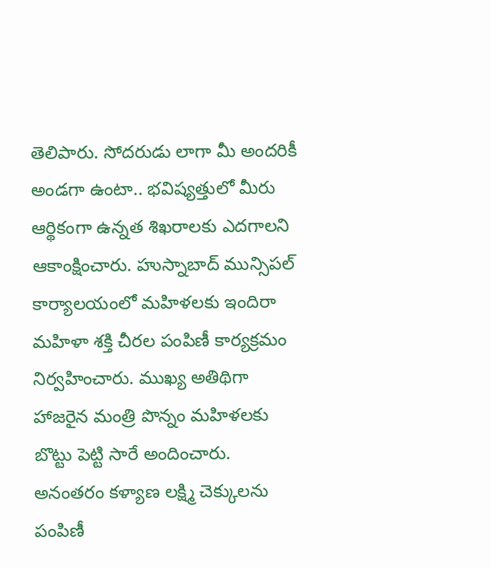తెలిపారు. సోదరుడు లాగా మీ అందరికీ అండగా ఉంటా.. భవిష్యత్తులో మీరు ఆర్థికంగా ఉన్నత శిఖరాలకు ఎదగాలని ఆకాంక్షించారు. హుస్నాబాద్ మున్సిపల్ కార్యాలయంలో మహిళలకు ఇందిరా మహిళా శక్తి చీరల పంపిణీ కార్యక్రమం నిర్వహించారు. ముఖ్య అతిథిగా హాజరైన మంత్రి పొన్నం మహిళలకు బొట్టు పెట్టి సారే అందించారు. అనంతరం కళ్యాణ లక్ష్మి చెక్కులను పంపిణీ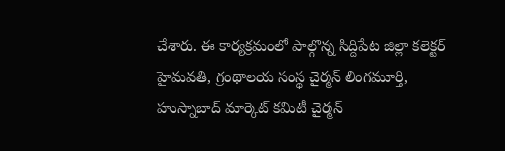చేశారు. ఈ కార్యక్రమంలో పాల్గొన్న సిద్దిపేట జిల్లా కలెక్టర్ హైమవతి, గ్రంథాలయ సంస్థ చైర్మన్ లింగమూర్తి, హుస్నాబాద్ మార్కెట్ కమిటీ చైర్మన్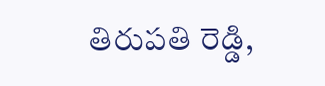తిరుపతి రెడ్డి,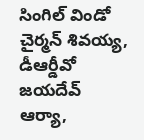సింగిల్ విండో చైర్మన్ శివయ్య, డీఆర్డీవో జయదేవ్ ఆర్యా,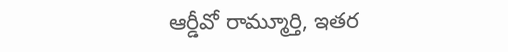ఆర్డీవో రామ్మూర్తి, ఇతర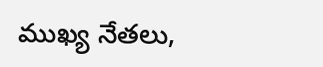ముఖ్య నేతలు,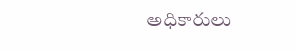అధికారులు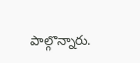పాల్గొన్నారు.